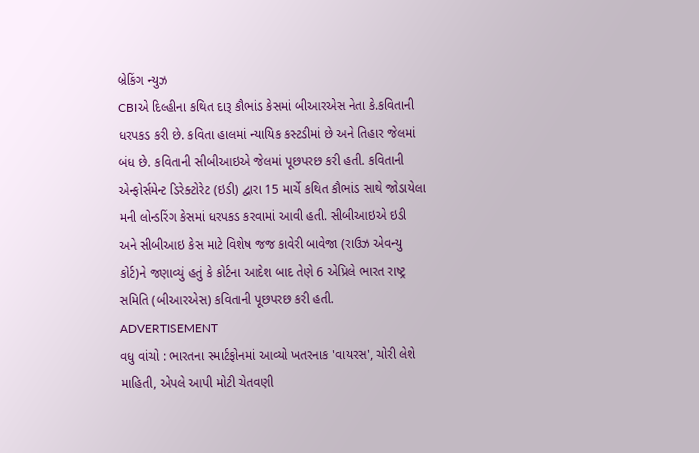બ્રેકિંગ ન્યુઝ
CBIએ દિલ્હીના કથિત દારૂ કૌભાંડ કેસમાં બીઆરએસ નેતા કે.કવિતાની ધરપકડ કરી છે. કવિતા હાલમાં ન્યાયિક કસ્ટડીમાં છે અને તિહાર જેલમાં બંધ છે. કવિતાની સીબીઆઇએ જેલમાં પૂછપરછ કરી હતી. કવિતાની એન્ફોર્સમેન્ટ ડિરેક્ટોરેટ (ઇડી) દ્વારા 15 માર્ચે કથિત કૌભાંડ સાથે જોડાયેલા મની લોન્ડરિંગ કેસમાં ધરપકડ કરવામાં આવી હતી. સીબીઆઇએ ઇડી અને સીબીઆઇ કેસ માટે વિશેષ જજ કાવેરી બાવેજા (રાઉઝ એવન્યુ કોર્ટ)ને જણાવ્યું હતું કે કોર્ટના આદેશ બાદ તેણે 6 એપ્રિલે ભારત રાષ્ટ્ર સમિતિ (બીઆરએસ) કવિતાની પૂછપરછ કરી હતી.
ADVERTISEMENT
વધુ વાંચો : ભારતના સ્માર્ટફોનમાં આવ્યો ખતરનાક 'વાયરસ', ચોરી લેશે માહિતી, એપલે આપી મોટી ચેતવણી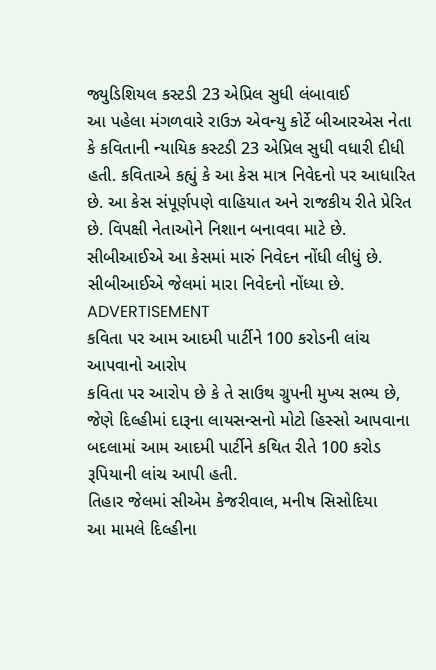જ્યુડિશિયલ કસ્ટડી 23 એપ્રિલ સુધી લંબાવાઈ
આ પહેલા મંગળવારે રાઉઝ એવન્યુ કોર્ટે બીઆરએસ નેતા કે કવિતાની ન્યાયિક કસ્ટડી 23 એપ્રિલ સુધી વધારી દીધી હતી. કવિતાએ કહ્યું કે આ કેસ માત્ર નિવેદનો પર આધારિત છે. આ કેસ સંપૂર્ણપણે વાહિયાત અને રાજકીય રીતે પ્રેરિત છે. વિપક્ષી નેતાઓને નિશાન બનાવવા માટે છે. સીબીઆઈએ આ કેસમાં મારું નિવેદન નોંધી લીધું છે. સીબીઆઈએ જેલમાં મારા નિવેદનો નોંધ્યા છે.
ADVERTISEMENT
કવિતા પર આમ આદમી પાર્ટીને 100 કરોડની લાંચ આપવાનો આરોપ
કવિતા પર આરોપ છે કે તે સાઉથ ગ્રુપની મુખ્ય સભ્ય છે, જેણે દિલ્હીમાં દારૂના લાયસન્સનો મોટો હિસ્સો આપવાના બદલામાં આમ આદમી પાર્ટીને કથિત રીતે 100 કરોડ રૂપિયાની લાંચ આપી હતી.
તિહાર જેલમાં સીએમ કેજરીવાલ, મનીષ સિસોદિયા
આ મામલે દિલ્હીના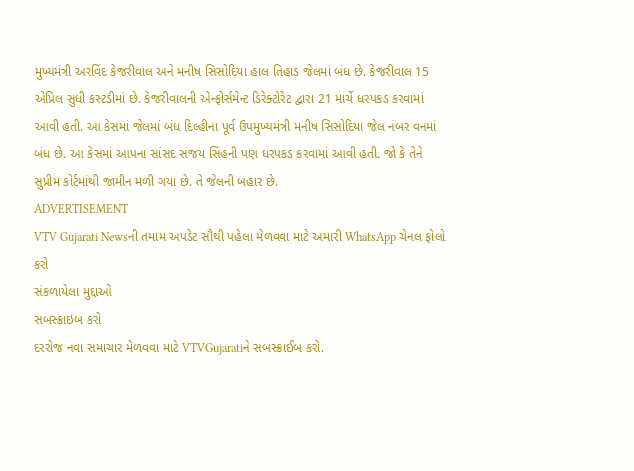મુખ્યમંત્રી અરવિંદ કેજરીવાલ અને મનીષ સિસોદિયા હાલ તિહાડ જેલમાં બંધ છે. કેજરીવાલ 15 એપ્રિલ સુધી કસ્ટડીમાં છે. કેજરીવાલની એન્ફોર્સમેન્ટ ડિરેક્ટોરેટ દ્વારા 21 માર્ચે ધરપકડ કરવામાં આવી હતી. આ કેસમાં જેલમાં બંધ દિલ્હીના પૂર્વ ઉપમુખ્યમંત્રી મનીષ સિસોદિયા જેલ નંબર વનમાં બંધ છે. આ કેસમાં આપના સાંસદ સંજય સિંહની પણ ધરપકડ કરવામાં આવી હતી. જો કે તેને સુપ્રીમ કોર્ટમાંથી જામીન મળી ગયા છે. તે જેલની બહાર છે.
ADVERTISEMENT
VTV Gujarati Newsની તમામ અપડેટ સૌથી પહેલા મેળવવા માટે અમારી WhatsApp ચેનલ ફોલો કરો
સંકળાયેલા મુદ્દાઓ
સબસ્ક્રાઇબ કરો
દરરોજ નવા સમાચાર મેળવવા માટે VTVGujaratiને સબસ્ક્રાઈબ કરો.